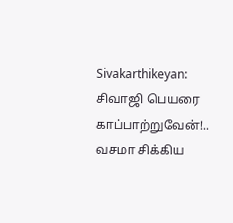Sivakarthikeyan: சிவாஜி பெயரை காப்பாற்றுவேன்!.. வசமா சிக்கிய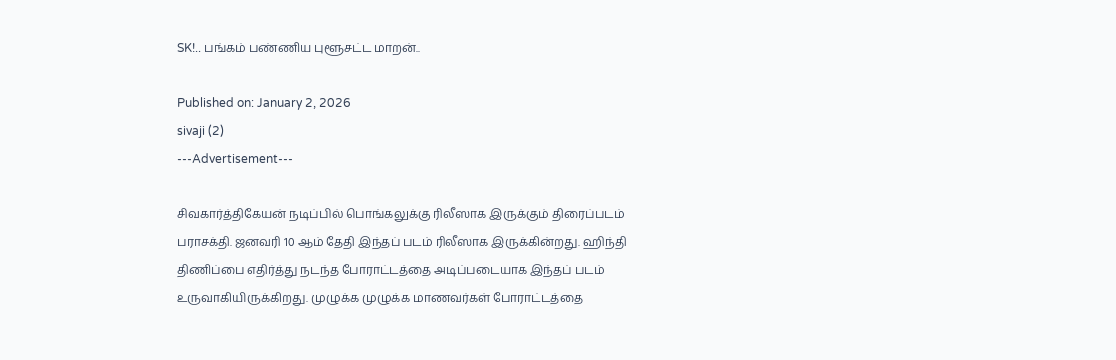SK!.. பங்கம் பண்ணிய புளூசட்ட மாறன்..

Published on: January 2, 2026
sivaji (2)
---Advertisement---

சிவகார்த்திகேயன் நடிப்பில் பொங்கலுக்கு ரிலீஸாக இருக்கும் திரைப்படம் பராசக்தி. ஜனவரி 10 ஆம் தேதி இந்தப் படம் ரிலீஸாக இருக்கின்றது. ஹிந்தி திணிப்பை எதிர்த்து நடந்த போராட்டத்தை அடிப்படையாக இந்தப் படம் உருவாகியிருக்கிறது. முழுக்க முழுக்க மாணவர்கள் போராட்டத்தை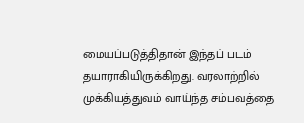மையப்படுத்திதான் இந்தப் படம் தயாராகியிருக்கிறது. வரலாற்றில் முக்கியத்துவம் வாய்ந்த சம்பவத்தை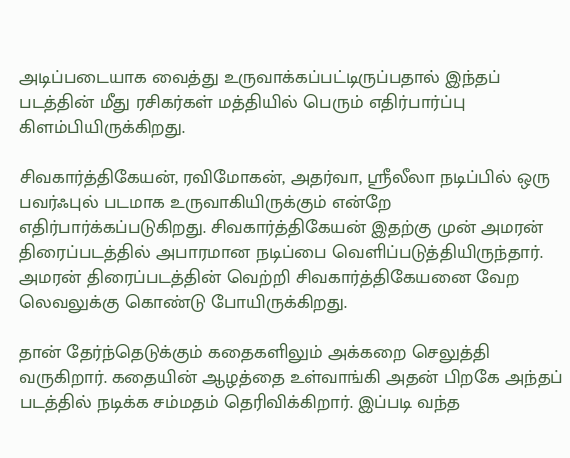அடிப்படையாக வைத்து உருவாக்கப்பட்டிருப்பதால் இந்தப் படத்தின் மீது ரசிகர்கள் மத்தியில் பெரும் எதிர்பார்ப்பு கிளம்பியிருக்கிறது.

சிவகார்த்திகேயன், ரவிமோகன், அதர்வா, ஸ்ரீலீலா நடிப்பில் ஒரு பவர்ஃபுல் படமாக உருவாகியிருக்கும் என்றே எதிர்பார்க்கப்படுகிறது. சிவகார்த்திகேயன் இதற்கு முன் அமரன் திரைப்படத்தில் அபாரமான நடிப்பை வெளிப்படுத்தியிருந்தார். அமரன் திரைப்படத்தின் வெற்றி சிவகார்த்திகேயனை வேற லெவலுக்கு கொண்டு போயிருக்கிறது.

தான் தேர்ந்தெடுக்கும் கதைகளிலும் அக்கறை செலுத்தி வருகிறார். கதையின் ஆழத்தை உள்வாங்கி அதன் பிறகே அந்தப் படத்தில் நடிக்க சம்மதம் தெரிவிக்கிறார். இப்படி வந்த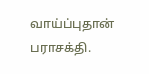வாய்ப்புதான் பராசக்தி.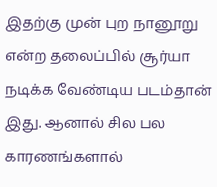இதற்கு முன் புற நானூறு என்ற தலைப்பில் சூர்யா நடிக்க வேண்டிய படம்தான் இது. ஆனால் சில பல காரணங்களால்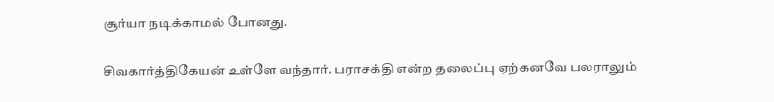சூர்யா நடிக்காமல் போனது.

சிவகார்த்திகேயன் உள்ளே வந்தார். பராசக்தி என்ற தலைப்பு ஏற்கனவே பலராலும்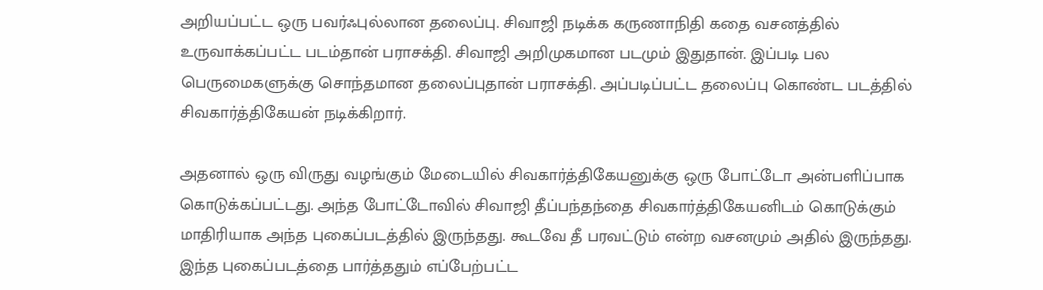அறியப்பட்ட ஒரு பவர்ஃபுல்லான தலைப்பு. சிவாஜி நடிக்க கருணாநிதி கதை வசனத்தில் உருவாக்கப்பட்ட படம்தான் பராசக்தி. சிவாஜி அறிமுகமான படமும் இதுதான். இப்படி பல பெருமைகளுக்கு சொந்தமான தலைப்புதான் பராசக்தி. அப்படிப்பட்ட தலைப்பு கொண்ட படத்தில் சிவகார்த்திகேயன் நடிக்கிறார்.

அதனால் ஒரு விருது வழங்கும் மேடையில் சிவகார்த்திகேயனுக்கு ஒரு போட்டோ அன்பளிப்பாக கொடுக்கப்பட்டது. அந்த போட்டோவில் சிவாஜி தீப்பந்தந்தை சிவகார்த்திகேயனிடம் கொடுக்கும் மாதிரியாக அந்த புகைப்படத்தில் இருந்தது. கூடவே தீ பரவட்டும் என்ற வசனமும் அதில் இருந்தது. இந்த புகைப்படத்தை பார்த்ததும் எப்பேற்பட்ட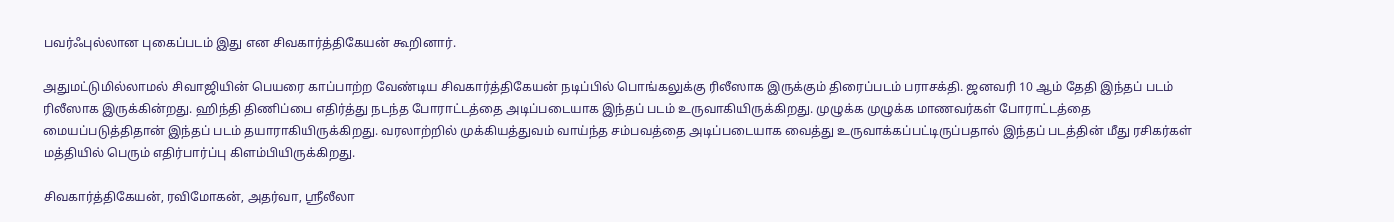பவர்ஃபுல்லான புகைப்படம் இது என சிவகார்த்திகேயன் கூறினார்.

அதுமட்டுமில்லாமல் சிவாஜியின் பெயரை காப்பாற்ற வேண்டிய சிவகார்த்திகேயன் நடிப்பில் பொங்கலுக்கு ரிலீஸாக இருக்கும் திரைப்படம் பராசக்தி. ஜனவரி 10 ஆம் தேதி இந்தப் படம் ரிலீஸாக இருக்கின்றது. ஹிந்தி திணிப்பை எதிர்த்து நடந்த போராட்டத்தை அடிப்படையாக இந்தப் படம் உருவாகியிருக்கிறது. முழுக்க முழுக்க மாணவர்கள் போராட்டத்தை மையப்படுத்திதான் இந்தப் படம் தயாராகியிருக்கிறது. வரலாற்றில் முக்கியத்துவம் வாய்ந்த சம்பவத்தை அடிப்படையாக வைத்து உருவாக்கப்பட்டிருப்பதால் இந்தப் படத்தின் மீது ரசிகர்கள் மத்தியில் பெரும் எதிர்பார்ப்பு கிளம்பியிருக்கிறது.

சிவகார்த்திகேயன், ரவிமோகன், அதர்வா, ஸ்ரீலீலா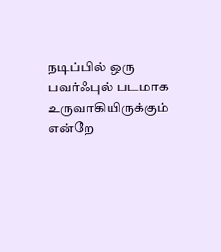நடிப்பில் ஒரு பவர்ஃபுல் படமாக உருவாகியிருக்கும் என்றே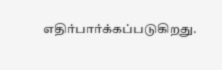எதிர்பார்க்கப்படுகிறது.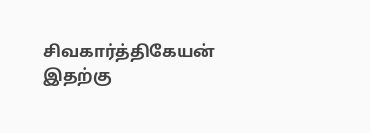சிவகார்த்திகேயன் இதற்கு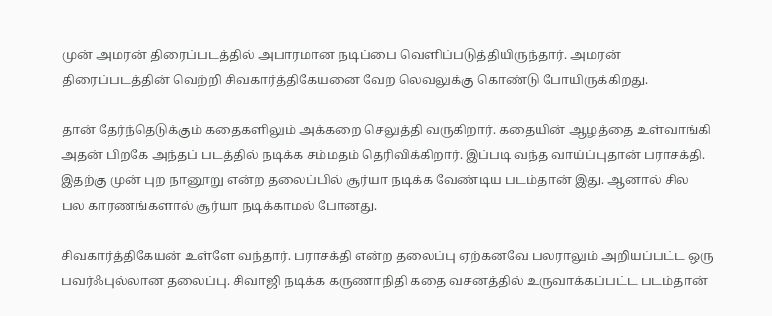முன் அமரன் திரைப்படத்தில் அபாரமான நடிப்பை வெளிப்படுத்தியிருந்தார். அமரன் திரைப்படத்தின் வெற்றி சிவகார்த்திகேயனை வேற லெவலுக்கு கொண்டு போயிருக்கிறது.

தான் தேர்ந்தெடுக்கும் கதைகளிலும் அக்கறை செலுத்தி வருகிறார். கதையின் ஆழத்தை உள்வாங்கி அதன் பிறகே அந்தப் படத்தில் நடிக்க சம்மதம் தெரிவிக்கிறார். இப்படி வந்த வாய்ப்புதான் பராசக்தி. இதற்கு முன் புற நானூறு என்ற தலைப்பில் சூர்யா நடிக்க வேண்டிய படம்தான் இது. ஆனால் சில பல காரணங்களால் சூர்யா நடிக்காமல் போனது.

சிவகார்த்திகேயன் உள்ளே வந்தார். பராசக்தி என்ற தலைப்பு ஏற்கனவே பலராலும் அறியப்பட்ட ஒரு பவர்ஃபுல்லான தலைப்பு. சிவாஜி நடிக்க கருணாநிதி கதை வசனத்தில் உருவாக்கப்பட்ட படம்தான்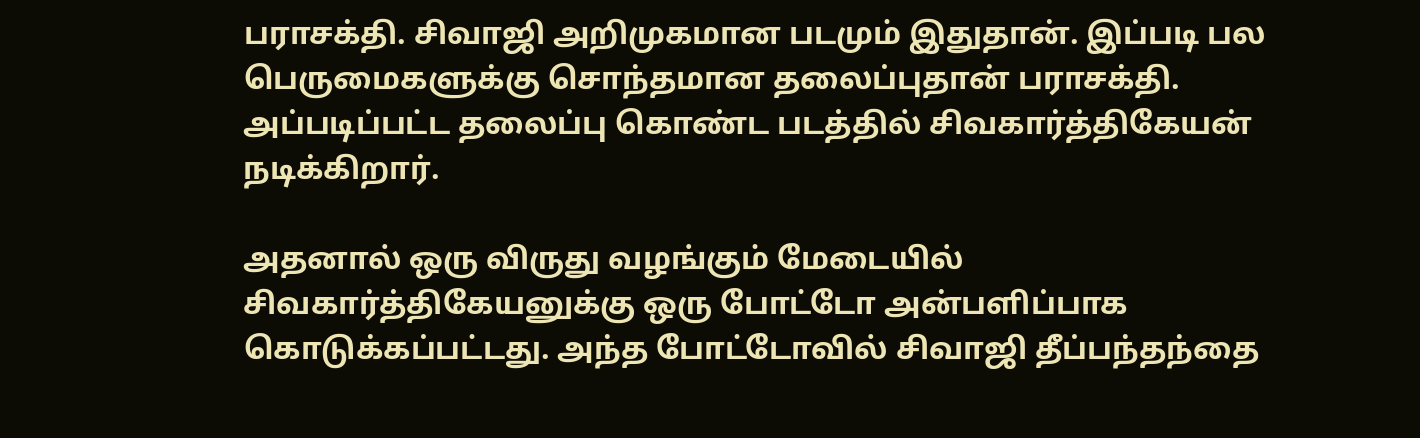பராசக்தி. சிவாஜி அறிமுகமான படமும் இதுதான். இப்படி பல பெருமைகளுக்கு சொந்தமான தலைப்புதான் பராசக்தி. அப்படிப்பட்ட தலைப்பு கொண்ட படத்தில் சிவகார்த்திகேயன் நடிக்கிறார்.

அதனால் ஒரு விருது வழங்கும் மேடையில் சிவகார்த்திகேயனுக்கு ஒரு போட்டோ அன்பளிப்பாக கொடுக்கப்பட்டது. அந்த போட்டோவில் சிவாஜி தீப்பந்தந்தை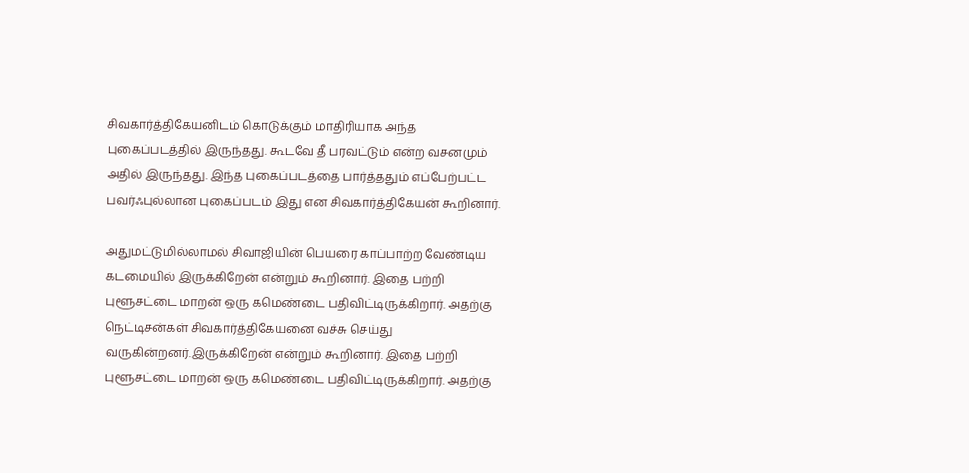சிவகார்த்திகேயனிடம் கொடுக்கும் மாதிரியாக அந்த புகைப்படத்தில் இருந்தது. கூடவே தீ பரவட்டும் என்ற வசனமும் அதில் இருந்தது. இந்த புகைப்படத்தை பார்த்ததும் எப்பேற்பட்ட பவர்ஃபுல்லான புகைப்படம் இது என சிவகார்த்திகேயன் கூறினார்.

அதுமட்டுமில்லாமல் சிவாஜியின் பெயரை காப்பாற்ற வேண்டிய கடமையில் இருக்கிறேன் என்றும் கூறினார். இதை பற்றி புளூசட்டை மாறன் ஒரு கமெண்டை பதிவிட்டிருக்கிறார். அதற்கு நெட்டிசன்கள் சிவகார்த்திகேயனை வச்சு செய்து வருகின்றனர்.இருக்கிறேன் என்றும் கூறினார். இதை பற்றி புளூசட்டை மாறன் ஒரு கமெண்டை பதிவிட்டிருக்கிறார். அதற்கு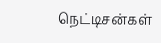நெட்டிசன்கள்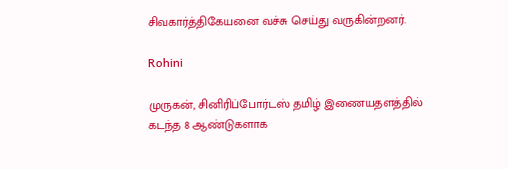சிவகார்த்திகேயனை வச்சு செய்து வருகின்றனர்.

Rohini

முருகன், சினிரிப்போர்டஸ் தமிழ் இணையதளத்தில் கடந்த 8 ஆண்டுகளாக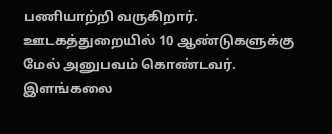பணியாற்றி வருகிறார். ஊடகத்துறையில் 10 ஆண்டுகளுக்கு மேல் அனுபவம் கொண்டவர். இளங்கலை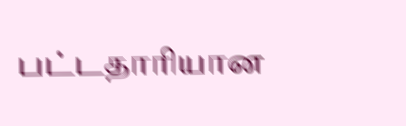பட்டதாரியான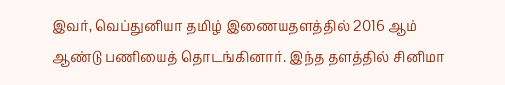இவர், வெப்துனியா தமிழ் இணையதளத்தில் 2016 ஆம் ஆண்டு பணியைத் தொடங்கினார். இந்த தளத்தில் சினிமா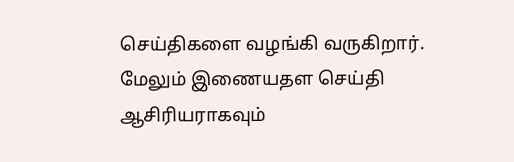செய்திகளை வழங்கி வருகிறார். மேலும் இணையதள செய்தி ஆசிரியராகவும்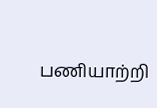பணியாற்றி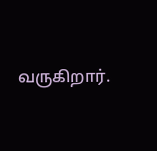வருகிறார்.